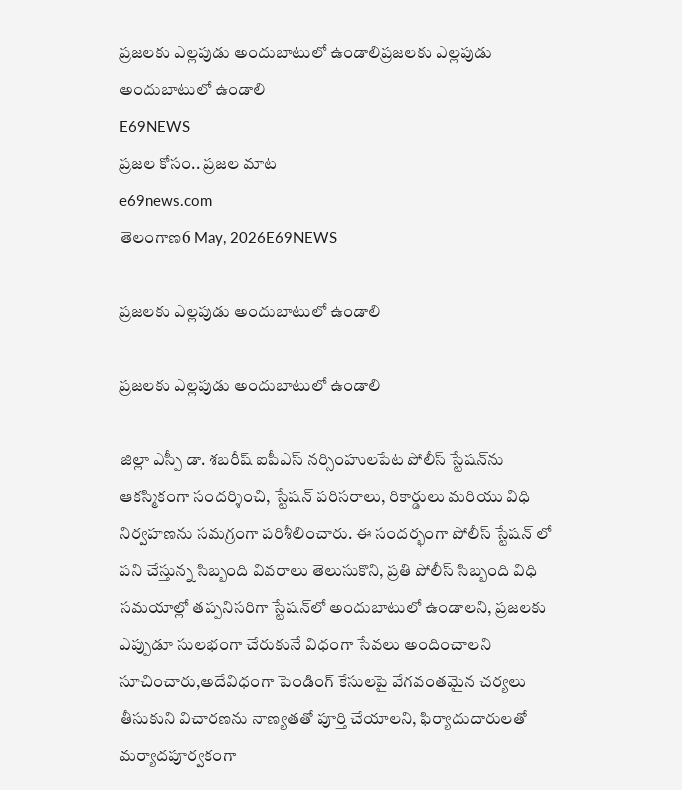ప్రజలకు ఎల్లపుడు అందుబాటులో ఉండాలిప్రజలకు ఎల్లపుడు అందుబాటులో ఉండాలి
E69NEWS
ప్రజల కోసం.. ప్రజల మాట
e69news.com
తెలంగాణ6 May, 2026E69NEWS

ప్రజలకు ఎల్లపుడు అందుబాటులో ఉండాలి

ప్రజలకు ఎల్లపుడు అందుబాటులో ఉండాలి

జిల్లా ఎస్పీ డా. శబరీష్ ఐపీఎస్ నర్సింహులపేట పోలీస్ స్టేషన్‌ను ఆకస్మికంగా సందర్శించి, స్టేషన్ పరిసరాలు, రికార్డులు మరియు విధి నిర్వహణను సమగ్రంగా పరిశీలించారు. ఈ సందర్భంగా పోలీస్ స్టేషన్ లో పని చేస్తున్న సిబ్బంది వివరాలు తెలుసుకొని, ప్రతి పోలీస్ సిబ్బంది విధి సమయాల్లో తప్పనిసరిగా స్టేషన్‌లో అందుబాటులో ఉండాలని, ప్రజలకు ఎప్పుడూ సులభంగా చేరుకునే విధంగా సేవలు అందించాలని సూచించారు,అదేవిధంగా పెండింగ్ కేసులపై వేగవంతమైన చర్యలు తీసుకుని విచారణను నాణ్యతతో పూర్తి చేయాలని, ఫిర్యాదుదారులతో మర్యాదపూర్వకంగా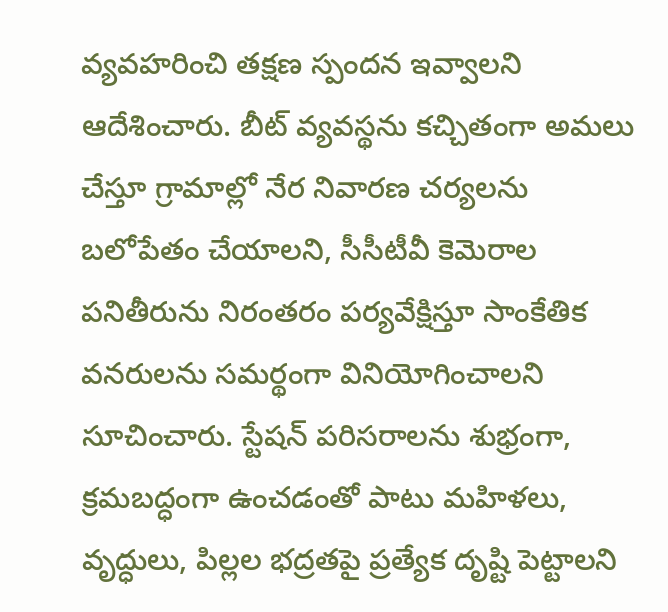వ్యవహరించి తక్షణ స్పందన ఇవ్వాలని ఆదేశించారు. బీట్ వ్యవస్థను కచ్చితంగా అమలు చేస్తూ గ్రామాల్లో నేర నివారణ చర్యలను బలోపేతం చేయాలని, సీసీటీవీ కెమెరాల పనితీరును నిరంతరం పర్యవేక్షిస్తూ సాంకేతిక వనరులను సమర్థంగా వినియోగించాలని సూచించారు. స్టేషన్ పరిసరాలను శుభ్రంగా, క్రమబద్ధంగా ఉంచడంతో పాటు మహిళలు, వృద్ధులు, పిల్లల భద్రతపై ప్రత్యేక దృష్టి పెట్టాలని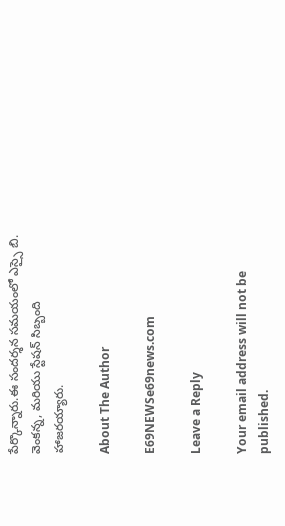పేర్కొన్నారు.ఈ సందర్శన సమయంలో ఎస్సై బి. వెంకన్న, మరియు స్టేషన్ సిబ్బంది హాజరయ్యారు.

About The Author

E69NEWSe69news.com

Leave a Reply

Your email address will not be published.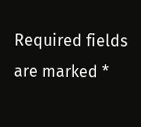Required fields are marked *